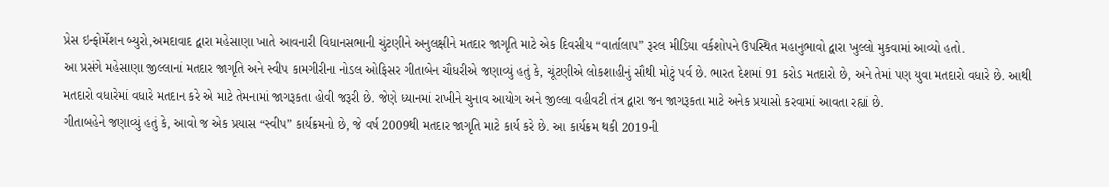પ્રેસ ઇન્ફોર્મેશન બ્યુરો,અમદાવાદ દ્વારા મહેસાણા ખાતે આવનારી વિધાનસભાની ચુંટણીને અનુલક્ષીને મતદાર જાગૃતિ માટે એક દિવસીય “વાર્તાલાપ” રૂરલ મીડિયા વર્કશોપને ઉપસ્થિત મહાનુભાવો દ્વારા ખુલ્લો મુકવામાં આવ્યો હતો.
આ પ્રસંગે મહેસાણા જીલ્લાનાં મતદાર જાગૃતિ અને સ્વીપ કામગીરીના નોડલ ઓફિસર ગીતાબેન ચૌધરીએ જણાવ્યું હતું કે, ચૂંટણીએ લોકશાહીનું સૌથી મોટું પર્વ છે. ભારત દેશમાં 91 કરોડ મતદારો છે, અને તેમાં પણ યુવા મતદારો વધારે છે. આથી મતદારો વધારેમાં વધારે મતદાન કરે એ માટે તેમનામાં જાગરૂકતા હોવી જરૂરી છે. જેણે ધ્યાનમાં રાખીને ચુનાવ આયોગ અને જીલ્લા વહીવટી તંત્ર દ્વારા જન જાગરૂકતા માટે અનેક પ્રયાસો કરવામાં આવતા રહ્યાં છે.
ગીતાબહેને જણાવ્યું હતું કે, આવો જ એક પ્રયાસ “સ્વીપ” કાર્યક્રમનો છે, જે વર્ષ 2009થી મતદાર જાગૃતિ માટે કાર્ય કરે છે. આ કાર્યક્રમ થકી 2019ની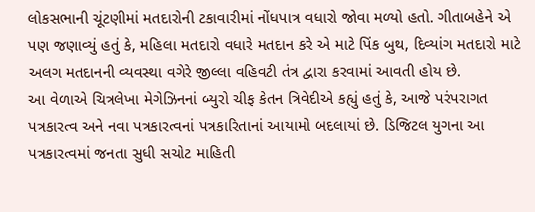લોકસભાની ચૂંટણીમાં મતદારોની ટકાવારીમાં નોંધપાત્ર વધારો જોવા મળ્યો હતો. ગીતાબહેને એ પણ જણાવ્યું હતું કે, મહિલા મતદારો વધારે મતદાન કરે એ માટે પિંક બુથ, દિવ્યાંગ મતદારો માટે અલગ મતદાનની વ્યવસ્થા વગેરે જીલ્લા વહિવટી તંત્ર દ્વારા કરવામાં આવતી હોય છે.
આ વેળાએ ચિત્રલેખા મેગેઝિનનાં બ્યુરો ચીફ કેતન ત્રિવેદીએ કહ્યું હતું કે, આજે પરંપરાગત પત્રકારત્વ અને નવા પત્રકારત્વનાં પત્રકારિતાનાં આયામો બદલાયાં છે. ડિજિટલ યુગના આ પત્રકારત્વમાં જનતા સુધી સચોટ માહિતી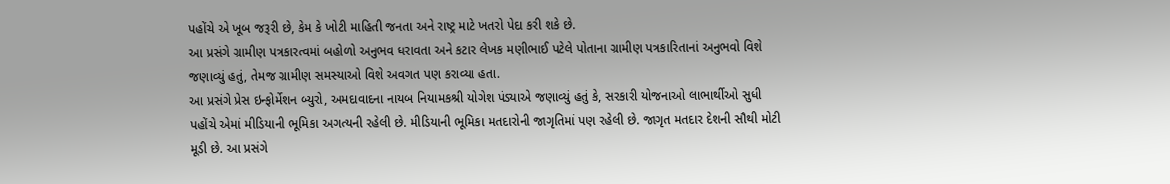પહોંચે એ ખૂબ જરૂરી છે, કેમ કે ખોટી માહિતી જનતા અને રાષ્ટ્ર માટે ખતરો પેદા કરી શકે છે.
આ પ્રસંગે ગ્રામીણ પત્રકારત્વમાં બહોળો અનુભવ ધરાવતા અને કટાર લેખક મણીભાઈ પટેલે પોતાના ગ્રામીણ પત્રકારિતાનાં અનુભવો વિશે જણાવ્યું હતું, તેમજ ગ્રામીણ સમસ્યાઓ વિશે અવગત પણ કરાવ્યા હતા.
આ પ્રસંગે પ્રેસ ઇન્ફોર્મેશન બ્યુરો, અમદાવાદના નાયબ નિયામકશ્રી યોગેશ પંડ્યાએ જણાવ્યું હતું કે, સરકારી યોજનાઓ લાભાર્થીઓ સુધી પહોંચે એમાં મીડિયાની ભૂમિકા અગત્યની રહેલી છે. મીડિયાની ભૂમિકા મતદારોની જાગૃતિમાં પણ રહેલી છે. જાગૃત મતદાર દેશની સૌથી મોટી મૂડી છે. આ પ્રસંગે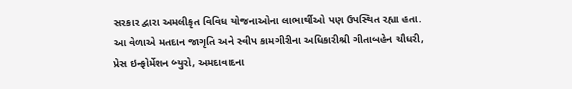સરકાર દ્વારા અમલીકૃત વિવિધ યોજનાઓના લાભાર્થીઓ પણ ઉપસ્થિત રહ્યા હતા.
આ વેળાએ મતદાન જાગૃતિ અને સ્વીપ કામગીરીના અધિકારીશ્રી ગીતાબહેન ચૌધરી, પ્રેસ ઇન્ફોર્મેશન બ્યુરો, અમદાવાદના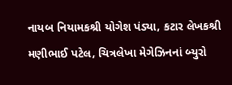નાયબ નિયામકશ્રી યોગેશ પંડ્યા, કટાર લેખકશ્રી મણીભાઈ પટેલ, ચિત્રલેખા મેગેઝિનનાં બ્યુરો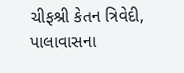ચીફશ્રી કેતન ત્રિવેદી, પાલાવાસના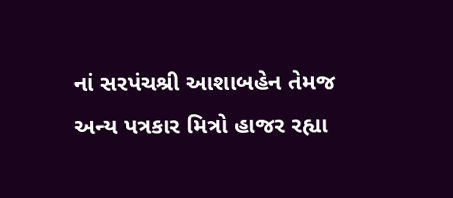નાં સરપંચશ્રી આશાબહેન તેમજ અન્ય પત્રકાર મિત્રો હાજર રહ્યા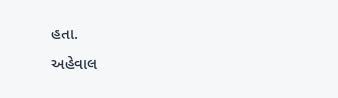હતા.
અહેવાલ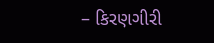– કિરણગીરી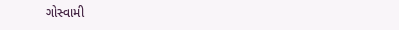ગોસ્વામી